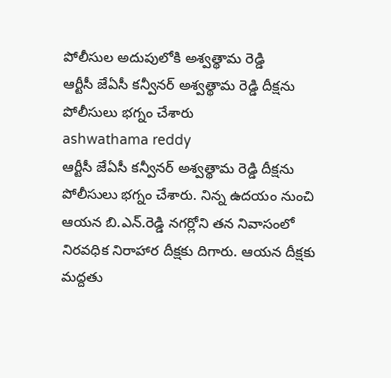పోలీసుల అదుపులోకి అశ్వత్థామ రెడ్డి
ఆర్టీసీ జేఏసీ కన్వీనర్ అశ్వత్థామ రెడ్డి దీక్షను పోలీసులు భగ్నం చేశారు
ashwathama reddy
ఆర్టీసీ జేఏసీ కన్వీనర్ అశ్వత్థామ రెడ్డి దీక్షను పోలీసులు భగ్నం చేశారు. నిన్న ఉదయం నుంచి ఆయన బి.ఎన్.రెడ్డి నగర్లోని తన నివాసంలో నిరవధిక నిరాహార దీక్షకు దిగారు. ఆయన దీక్షకు మద్దతు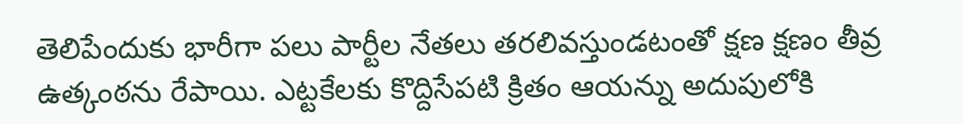తెలిపేందుకు భారీగా పలు పార్టీల నేతలు తరలివస్తుండటంతో క్షణ క్షణం తీవ్ర ఉత్కంఠను రేపాయి. ఎట్టకేలకు కొద్దిసేపటి క్రితం ఆయన్ను అదుపులోకి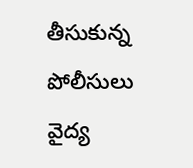తీసుకున్న పోలీసులు వైద్య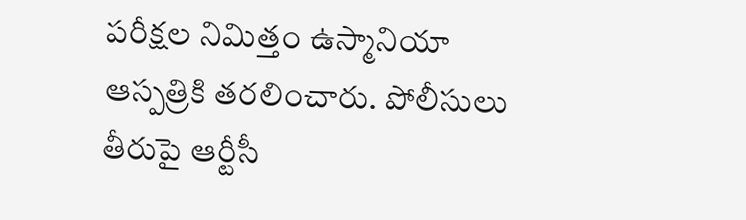పరీక్షల నిమిత్తం ఉస్మానియా ఆస్పత్రికి తరలించారు. పోలీసులు తీరుపై ఆర్టీసీ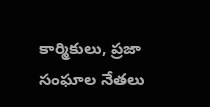కార్మికులు, ప్రజా సంఘాల నేతలు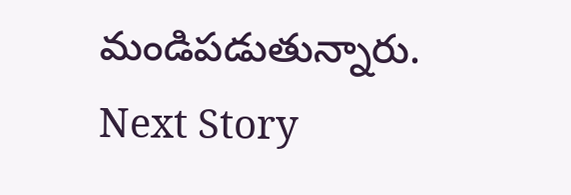మండిపడుతున్నారు.
Next Story